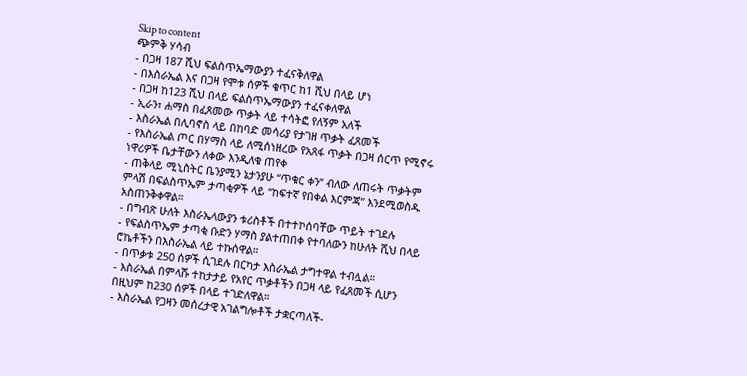Skip to content
ጭምቅ ሃሳብ
- በጋዛ 187 ሺህ ፍልስጥኤማውያን ተፈናቅለዋል
- በእስራኤል እና በጋዛ የሞቱ ሰዎች ቁጥር ከ1 ሺህ በላይ ሆነ
- በጋዛ ከ123 ሺህ በላይ ፍልስጥኤማውያን ተፈናቀለዋል
- ኢራን፣ ሐማስ በፈጸመው ጥቃት ላይ ተሳትፎ የለኝም አለች
- እስራኤል በሊባኖስ ላይ በከባድ መሳሪያ የታገዘ ጥቃት ፈጸመች
- የእስራኤል ጦር በሃማስ ላይ ለሚሰነዘረው የአጸፋ ጥቃት በጋዛ ሰርጥ የሚኖሩ ነዋሪዎች ቤታቸውን ለቀው እንዲለቁ ጠየቀ
- ጠቅላይ ሚኒስትር ቤንያሚን ኔታንያሁ “ጥቁር ቀን” ብለው ለጠሩት ጥቃትም ምላሽ በፍልስጥኤም ታጣቂዎች ላይ “ከፍተኛ የበቀል እርምጃ” እንደሚወስዱ አስጠንቅቀዋል።
- በግብጽ ሁለት እስራኤላውያን ቱሪስቶች በተተኮሰባቸው ጥይት ተገደሉ
- የፍልስጥኤም ታጣቂ ቡድን ሃማስ ያልተጠበቀ የተባለውን ከሁለት ሺህ በላይ ሮኬቶችን በእስራኤል ላይ ተኩሰዋል።
- በጥቃቱ 250 ሰዎች ሲገደሉ በርካታ እስራኤል ታግተዋል ተብሏል።
- እስራኤል በምላሹ ተከታታይ የአየር ጥቃቶችን በጋዛ ላይ የፈጸመች ሲሆን በዚህም ከ230 ሰዎች በላይ ተገድለዋል።
- እስራኤል የጋዛን መሰረታዊ አገልግሎቶች ታቋርጣለች-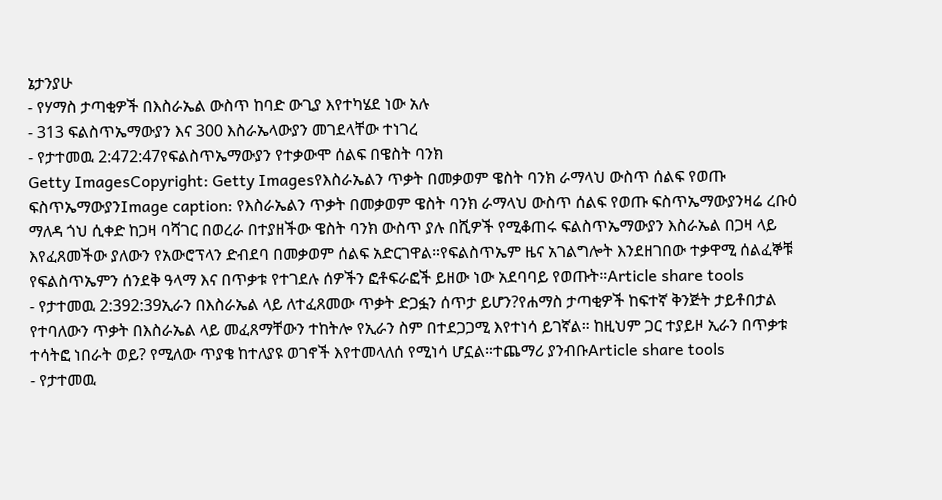ኔታንያሁ
- የሃማስ ታጣቂዎች በእስራኤል ውስጥ ከባድ ውጊያ እየተካሄደ ነው አሉ
- 313 ፍልስጥኤማውያን እና 300 እስራኤላውያን መገደላቸው ተነገረ
- የታተመዉ 2:472:47የፍልስጥኤማውያን የተቃውሞ ሰልፍ በዌስት ባንክ
Getty ImagesCopyright: Getty Imagesየእስራኤልን ጥቃት በመቃወም ዌስት ባንክ ራማላህ ውስጥ ሰልፍ የወጡ ፍስጥኤማውያንImage caption: የእስራኤልን ጥቃት በመቃወም ዌስት ባንክ ራማላህ ውስጥ ሰልፍ የወጡ ፍስጥኤማውያንዛሬ ረቡዕ ማለዳ ጎህ ሲቀድ ከጋዛ ባሻገር በወረራ በተያዘችው ዌስት ባንክ ውስጥ ያሉ በሺዎች የሚቆጠሩ ፍልስጥኤማውያን እስራኤል በጋዛ ላይ እየፈጸመችው ያለውን የአውሮፕላን ድብደባ በመቃወም ሰልፍ አድርገዋል።የፍልስጥኤም ዜና አገልግሎት እንደዘገበው ተቃዋሚ ሰልፈኞቹ የፍልስጥኤምን ሰንደቅ ዓላማ እና በጥቃቱ የተገደሉ ሰዎችን ፎቶፍራፎች ይዘው ነው አደባባይ የወጡት።Article share tools
- የታተመዉ 2:392:39ኢራን በእስራኤል ላይ ለተፈጸመው ጥቃት ድጋፏን ሰጥታ ይሆን?የሐማስ ታጣቂዎች ከፍተኛ ቅንጅት ታይቶበታል የተባለውን ጥቃት በእስራኤል ላይ መፈጸማቸውን ተከትሎ የኢራን ስም በተደጋጋሚ እየተነሳ ይገኛል። ከዚህም ጋር ተያይዞ ኢራን በጥቃቱ ተሳትፎ ነበራት ወይ? የሚለው ጥያቄ ከተለያዩ ወገኖች እየተመላለሰ የሚነሳ ሆኗል።ተጨማሪ ያንብቡArticle share tools
- የታተመዉ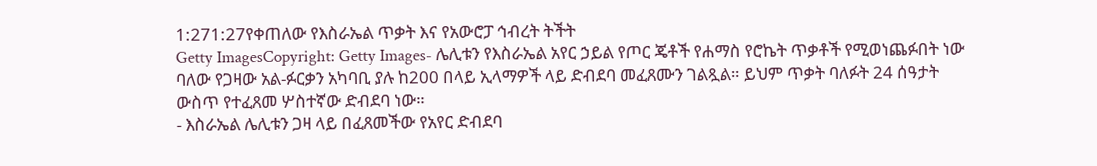1:271:27የቀጠለው የእስራኤል ጥቃት እና የአውሮፓ ኅብረት ትችት
Getty ImagesCopyright: Getty Images- ሌሊቱን የእስራኤል አየር ኃይል የጦር ጄቶች የሐማስ የሮኬት ጥቃቶች የሚወነጨፉበት ነው ባለው የጋዛው አል-ፉርቃን አካባቢ ያሉ ከ200 በላይ ኢላማዎች ላይ ድብደባ መፈጸሙን ገልጿል። ይህም ጥቃት ባለፉት 24 ሰዓታት ውስጥ የተፈጸመ ሦስተኛው ድብደባ ነው።
- እስራኤል ሌሊቱን ጋዛ ላይ በፈጸመችው የአየር ድብደባ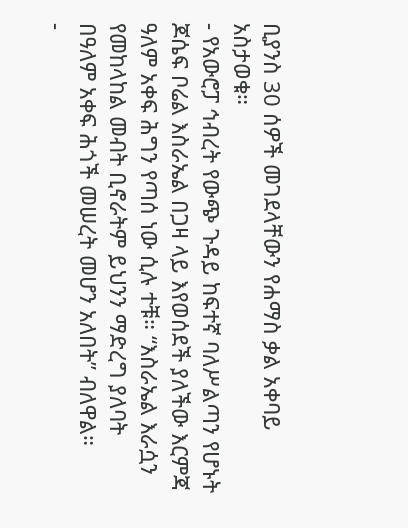ቢያንስ 30 ሰዎች መገደላቸውን የሐማስ ቃል አቀባይ አስታወቁ።
- የአውሮፓ ኅብረት የውጭ ጉዳይ ከፍተኛ ባለሥልጣን የሆኑት ጆሴፍ ቦሬል እስራኤል በጋዛ ላይ እየወሰደች ያለችው እርምጃ ዓለም አቀፍ ሕግን የጣሰ ነው ሲሉ ተቹ። “እስራኤል እራሷን የመከላከል መብት ቢኖራትም ይህንን ማድረግ ያለባት በዓለም አቀፍ ሕጎች መሠረት መሆን አለበት” ብለዋል።
-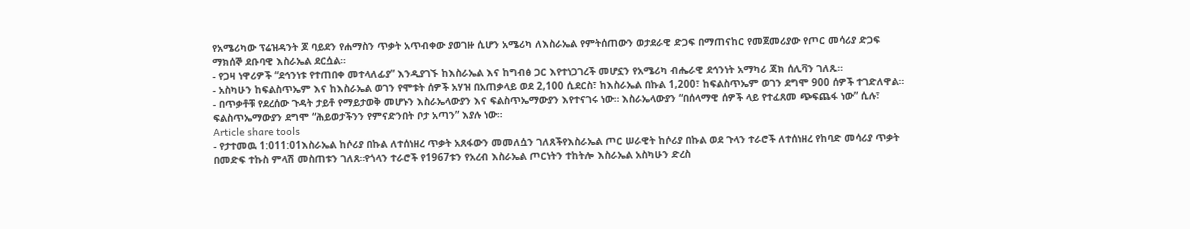የአሜሪካው ፕሬዝዳንት ጆ ባይደን የሐማስን ጥቃት አጥብቀው ያወገዙ ሲሆን አሜሪካ ለእስራኤል የምትሰጠውን ወታደራዊ ድጋፍ በማጠናከር የመጀመሪያው የጦር መሳሪያ ድጋፍ ማክሰኞ ደቡባዊ እስራኤል ደርሷል።
- የጋዛ ነዋሪዎች “ደኅንነቱ የተጠበቀ መተላለፊያ” እንዲያገኙ ከእስራኤል እና ከግብፅ ጋር እየተነጋገረች መሆኗን የአሜሪካ ብሔራዊ ደኅንነት አማካሪ ጃክ ሰሊቫን ገለጹ።
- አስካሁን ከፍልስጥኤም እና ከእስራኤል ወገን የሞቱት ሰዎች አሃዝ በአጠቃላይ ወደ 2,100 ሲደርስ፣ ከእስራኤል በኩል 1,200፣ ከፍልስጥኤም ወገን ደግሞ 900 ሰዎች ተገድለዋል።
- በጥቃቶቹ የደረሰው ጉዳት ታይቶ የማይታወቅ መሆኑን እስራኤላውያን እና ፍልስጥኤማውያን እየተናገሩ ነው። እስራኤላውያን “በሰላማዊ ሰዎች ላይ የተፈጸመ ጭፍጨፋ ነው” ሲሉ፣ ፍልስጥኤማውያን ደግሞ “ሕይወታችንን የምናድንበት ቦታ አጣን” እያሉ ነው።
Article share tools
- የታተመዉ 1:011:01እስራኤል ከሶሪያ በኩል ለተሰነዘረ ጥቃት አጸፋውን መመለሷን ገለጸችየእስራኤል ጦር ሠራዊት ከሶሪያ በኩል ወደ ጉላን ተራሮች ለተሰነዘረ የከባድ መሳሪያ ጥቃት በመድፍ ተኩስ ምላሽ መስጠቱን ገለጸ።የጎላን ተራሮች የ1967ቱን የአረብ እስራኤል ጦርነትን ተከትሎ እስራኤል አስካሁን ድረስ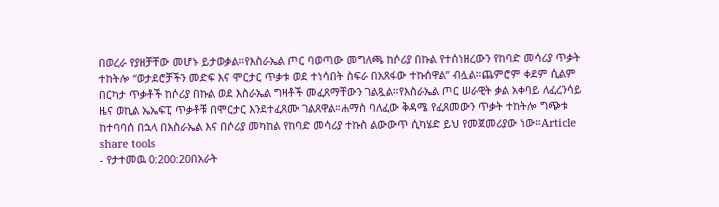በወረራ የያዘቻቸው መሆኑ ይታወቃል።የእስራኤል ጦር ባወጣው መግለጫ ከሶሪያ በኩል የተሰነዘረውን የከባድ መሳሪያ ጥቃት ተከትሎ “ወታደሮቻችን መድፍ እና ሞርታር ጥቃቱ ወደ ተነሳበት ስፍራ በአጸፋው ተኩሰዋል” ብሏል።ጨምሮም ቀደም ሲልም በርካታ ጥቃቶች ከሶሪያ በኩል ወደ እስራኤል ግዛቶች መፈጸማቸውን ገልጿል።የእስራኤል ጦር ሠራዊት ቃል አቀባይ ለፈረንሳይ ዜና ወኪል ኤኤፍፒ ጥቃቶቹ በሞርታር እንደተፈጸሙ ገልጸዋል።ሐማስ ባለፈው ቅዳሜ የፈጸመውን ጥቃት ተከትሎ ግጭቱ ከተባባሰ በኋላ በእስራኤል እና በሶሪያ መካከል የከባድ መሳሪያ ተኩስ ልውውጥ ሲካሄድ ይህ የመጀመሪያው ነው።Article share tools
- የታተመዉ 0:200:20በአራት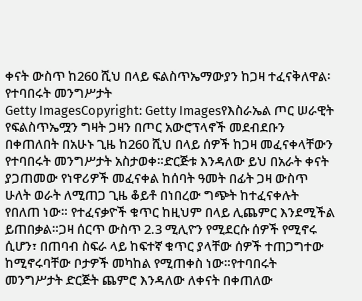ቀናት ውስጥ ከ260 ሺህ በላይ ፍልስጥኤማውያን ከጋዛ ተፈናቅለዋል፡ የተባበሩት መንግሥታት
Getty ImagesCopyright: Getty Imagesየእስራኤል ጦር ሠራዊት የፍልስጥኤሟን ግዛት ጋዛን በጦር አውሮፕላኖች መደብደቡን በቀጠለበት በአሁኑ ጊዜ ከ260 ሺህ በላይ ሰዎች ከጋዛ መፈናቀላቸውን የተባበሩት መንግሥታት አስታወቀ።ድርጅቱ እንዳለው ይህ በአራት ቀናት ያጋጠመው የነዋሪዎች መፈናቀል ከሰባት ዓመት በፊት ጋዛ ውስጥ ሁለት ወራት ለሚጠጋ ጊዜ ቆይቶ በነበረው ግጭት ከተፈናቀሉት የበለጠ ነው። የተፈናቃዮች ቁጥር ከዚህም በላይ ሊጨምር እንደሚችል ይጠበቃል።ጋዛ ሰርጥ ውስጥ 2.3 ሚሊዮን የሚደርሱ ሰዎች የሚኖሩ ሲሆን፣ በጠባብ ስፍራ ላይ ከፍተኛ ቁጥር ያላቸው ሰዎች ተጠጋግተው ከሚኖሩባቸው ቦታዎች መካከል የሚጠቀስ ነው።የተባበሩት መንግሥታት ድርጅት ጨምሮ እንዳለው ለቀናት በቀጠለው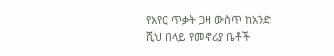የአየር ጥቃት ጋዛ ውስጥ ከአንድ ሺህ በላይ የመኖሪያ ቤቶች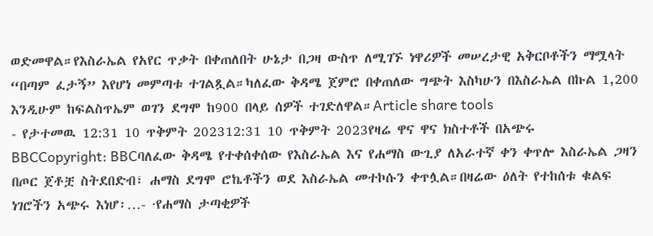ወድመዋል።የእስራኤል የአየር ጥቃት በቀጠለበት ሁኔታ በጋዛ ውስጥ ለሚገኙ ነዋሪዎች መሠረታዊ አቅርቦቶችን ማሟላት “በጣም ፈታኝ” እየሆነ መምጣቱ ተገልጿል።ካለፈው ቅዳሜ ጀምሮ በቀጠለው ግጭት እስካሁን በእስራኤል በኩል 1,200 እንዲሁም ከፍልስጥኤም ወገን ደግሞ ከ900 በላይ ሰዎች ተገድለዋል።Article share tools
- የታተመዉ 12:31 10 ጥቅምት 202312:31 10 ጥቅምት 2023የዛሬ ዋና ዋና ክስተቶች በአጭሩ
BBCCopyright: BBCባለፈው ቅዳሜ የተቀሰቀሰው የእስራኤል እና የሐማስ ውጊያ ለአራተኛ ቀን ቀጥሎ እስራኤል ጋዛን በጦር ጀቶቿ ስትደበድብ፣ ሐማስ ደግሞ ሮኬቶችን ወደ እስራኤል መተኮሱን ቀጥሏል።በዛሬው ዕለት የተከሰቱ ቁልፍ ነገሮችን አጭሩ እነሆ፡…- ·የሐማስ ታጣቂዎች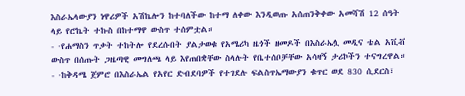እስራኤላውያን ነዋሪዎች አሽኬሎን ከተባለችው ከተማ ለቀው እንዲወጡ አሰጠንቅቀው አመሻሽ 12 ሰዓት ላይ የሮኬት ተኩስ በከተማዋ ውስጥ ተሰምቷል።
- ·የሐማስን ጥቃት ተከትሎ የደረሱበት ያልታወቁ የአሜሪካ ዜጎች ዘመዶች በእስራኤሏ መዲና ቴል አቪቭ ውስጥ በሰጡት ጋዜጣዊ መግለጫ ላይ እየጠበቋቸው ስላሉት የቤተሰቦቻቸው አሳዛኝ ታሪኮችን ተናግረዋል።
- ·ከቅዳሜ ጀምሮ በእስራኤል የአየር ድብደባዎች የተገደሉ ፍልስጥኤማውያን ቁጥር ወደ 830 ሲደርስ፣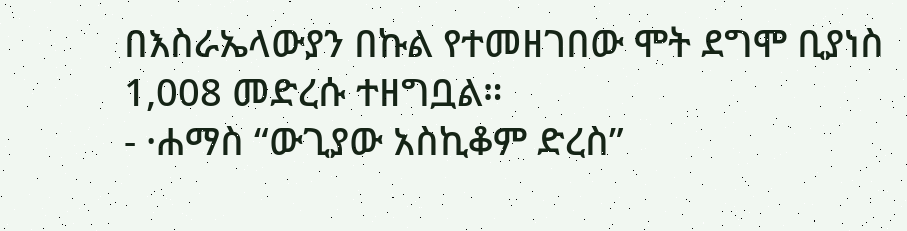በእስራኤላውያን በኩል የተመዘገበው ሞት ደግሞ ቢያነስ 1,008 መድረሱ ተዘግቧል።
- ·ሐማስ “ውጊያው አስኪቆም ድረስ”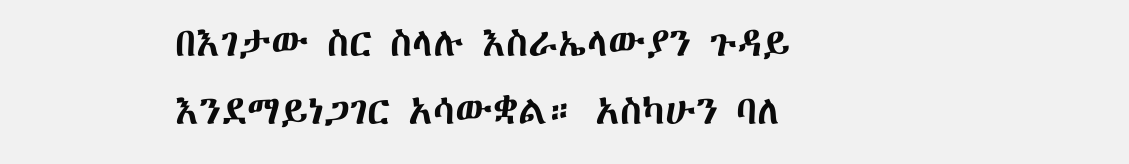በእገታው ስር ስላሉ እስራኤላውያን ጉዳይ እንደማይነጋገር አሳውቋል። አስካሁን ባለ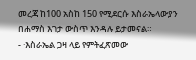መረጃ ከ100 አስከ 150 የሚደርሱ እስራኤላውያን በሐማስ እገታ ውስጥ እንዳሉ ይታመናል።
- ·እስራኤል ጋዛ ላይ የምትፈጽመው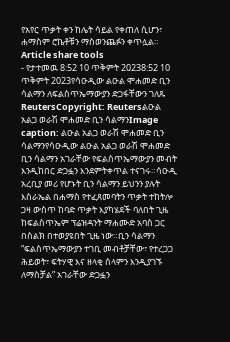የአየር ጥቃት ቀን ከሌት ሳይል የቀጠለ ሲሆን፣ ሐማስም ሮኬቶቹን ማስወንጨፉን ቀጥሏል።
Article share tools
- የታተመዉ 8:52 10 ጥቅምት 20238:52 10 ጥቅምት 2023የሳዑዲው ልዑል ሞሐመድ ቢን ሳልማን ለፍልስጥኤማውያን ድጋፋቸውን ገለጹ
ReutersCopyright: Reutersልዑል አልጋ ወራሽ ሞሐመድ ቢን ሳልማንImage caption: ልዑል አልጋ ወራሽ ሞሐመድ ቢን ሳልማንየሳዑዲው ልዑል አልጋ ወራሽ ሞሐመድ ቢን ሳልማን አገራቸው የፍልስጥኤማውያን መብት እንዲከበር ድጋፏን እንደምትቀጥል ተናገሩ።ሳዑዲ አረቢያ መሪ የሆኑት ቢን ሳልማን ይህንን ያሉት እስራኤል በሐማስ የተፈጸመባትን ጥቃት ተከትሎ ጋዛ ውስጥ ከባድ ጥቃት እያካሄደች ባለበት ጊዜ ከፍልስጥኤም ፕሬዝዳንት ማሐሙድ አባስ ጋር በስልክ በተወያዩበት ጊዜ ነው።ቢን ሳልማን “ፍልስጥኤማውያን ተገቢ መብቶቻቸው፣ የተረጋጋ ሕይወት፣ ፍትሃዊ እና ዘላቂ ሰላምን እንዲያገኙ ለማስቻል” አገራቸው ድጋፏን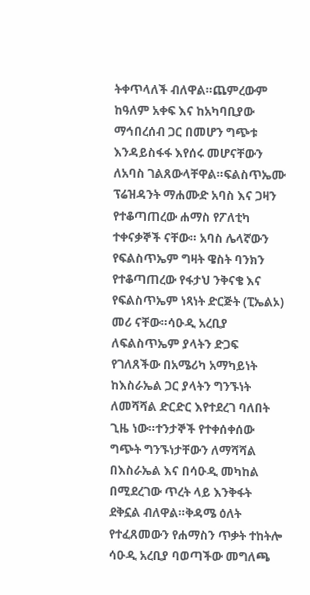ትቀጥላለች ብለዋል።ጨምረውም ከዓለም አቀፍ እና ከአካባቢያው ማኅበረሰብ ጋር በመሆን ግጭቱ እንዳይስፋፋ እየሰሩ መሆናቸውን ለአባስ ገልጸውላቸዋል።ፍልስጥኤሙ ፕሬዝዳንት ማሐሙድ አባስ እና ጋዛን የተቆጣጠረው ሐማስ የፖለቲካ ተቀናቃኞች ናቸው። አባስ ሌላኛውን የፍልስጥኤም ግዛት ዌስት ባንክን የተቆጣጠረው የፋታህ ንቅናቄ እና የፍልስጥኤም ነጻነት ድርጅት (ፒኤልኦ) መሪ ናቸው።ሳዑዲ አረቢያ ለፍልስጥኤም ያላትን ድጋፍ የገለጸችው በአሜሪካ አማካይነት ከእስራኤል ጋር ያላትን ግንኙነት ለመሻሻል ድርድር እየተደረገ ባለበት ጊዜ ነው።ተንታኞች የተቀሰቀሰው ግጭት ግንኙነታቸውን ለማሻሻል በእስራኤል እና በሳዑዲ መካከል በሚደረገው ጥረት ላይ እንቅፋት ደቅኗል ብለዋል።ቅዳሜ ዕለት የተፈጸመውን የሐማስን ጥቃት ተከትሎ ሳዑዲ አረቢያ ባወጣችው መግለጫ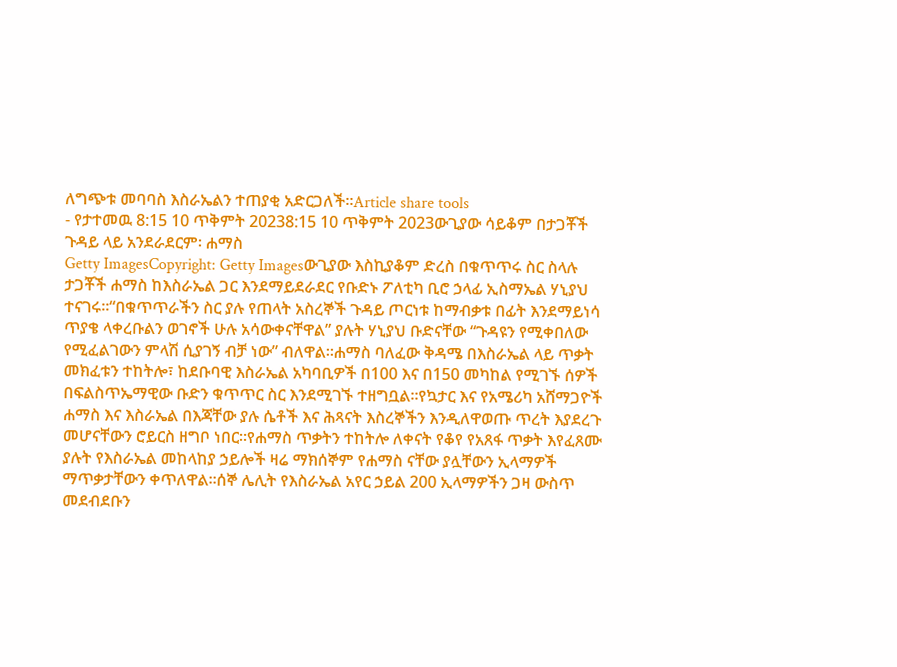ለግጭቱ መባባስ እስራኤልን ተጠያቂ አድርጋለች።Article share tools
- የታተመዉ 8:15 10 ጥቅምት 20238:15 10 ጥቅምት 2023ውጊያው ሳይቆም በታጋቾች ጉዳይ ላይ አንደራደርም፡ ሐማስ
Getty ImagesCopyright: Getty Imagesውጊያው እስኪያቆም ድረስ በቁጥጥሩ ስር ስላሉ ታጋቾች ሐማስ ከእስራኤል ጋር እንደማይደራደር የቡድኑ ፖለቲካ ቢሮ ኃላፊ ኢስማኤል ሃኒያህ ተናገሩ።“በቁጥጥራችን ስር ያሉ የጠላት አስረኞች ጉዳይ ጦርነቱ ከማብቃቱ በፊት እንደማይነሳ ጥያቄ ላቀረቡልን ወገኖች ሁሉ አሳውቀናቸዋል” ያሉት ሃኒያህ ቡድናቸው “ጉዳዩን የሚቀበለው የሚፈልገውን ምላሽ ሲያገኝ ብቻ ነው” ብለዋል።ሐማስ ባለፈው ቅዳሜ በእስራኤል ላይ ጥቃት መክፈቱን ተከትሎ፣ ከደቡባዊ እስራኤል አካባቢዎች በ100 እና በ150 መካከል የሚገኙ ሰዎች በፍልስጥኤማዊው ቡድን ቁጥጥር ስር እንደሚገኙ ተዘግቧል።የኳታር እና የአሜሪካ አሸማጋዮች ሐማስ እና እስራኤል በእጃቸው ያሉ ሴቶች እና ሕጻናት እስረኞችን እንዲለዋወጡ ጥረት እያደረጉ መሆናቸውን ሮይርስ ዘግቦ ነበር።የሐማስ ጥቃትን ተከትሎ ለቀናት የቆየ የአጸፋ ጥቃት እየፈጸሙ ያሉት የእስራኤል መከላከያ ኃይሎች ዛሬ ማክሰኞም የሐማስ ናቸው ያሏቸውን ኢላማዎች ማጥቃታቸውን ቀጥለዋል።ሰኞ ሌሊት የእስራኤል አየር ኃይል 200 ኢላማዎችን ጋዛ ውስጥ መደብደቡን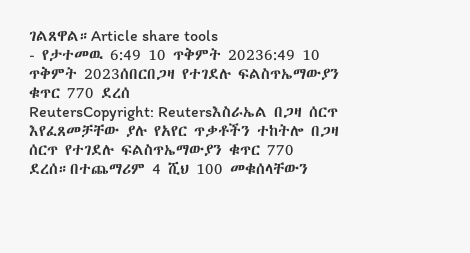ገልጸዋል።Article share tools
- የታተመዉ 6:49 10 ጥቅምት 20236:49 10 ጥቅምት 2023ሰበርበጋዛ የተገደሉ ፍልስጥኤማውያን ቁጥር 770 ደረሰ
ReutersCopyright: Reutersእስራኤል በጋዛ ሰርጥ እየፈጸመቻቸው ያሉ የአየር ጥቃቶችን ተከትሎ በጋዛ ሰርጥ የተገደሉ ፍልስጥኤማውያን ቁጥር 770 ደረሰ።በተጨማሪም 4 ሺህ 100 መቁሰላቸውን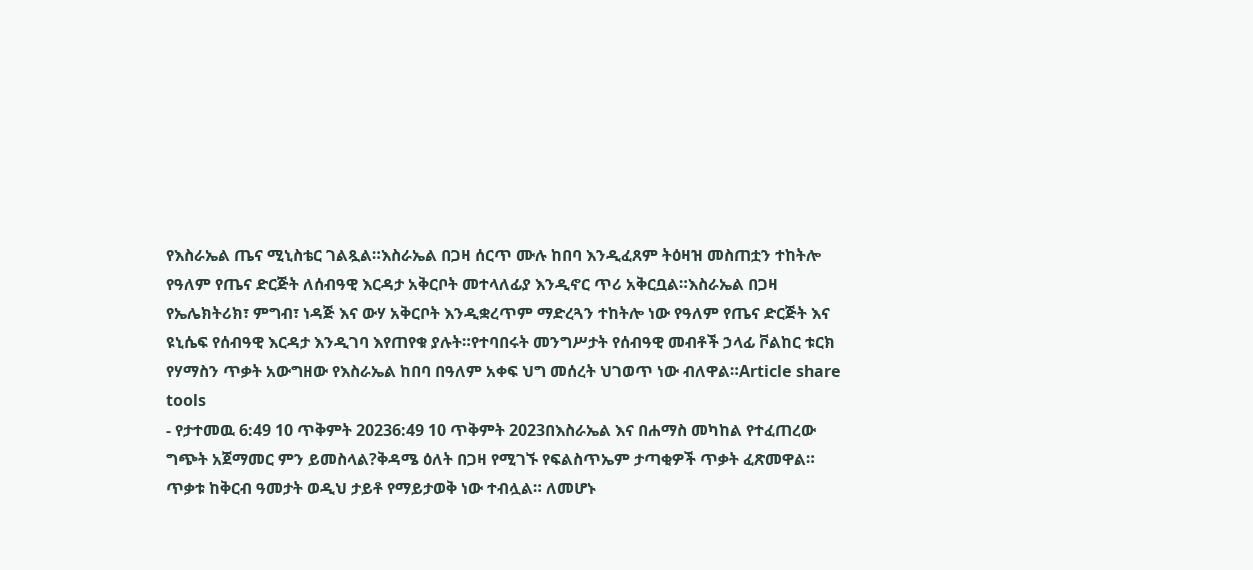የእስራኤል ጤና ሚኒስቴር ገልጿል።እስራኤል በጋዛ ሰርጥ ሙሉ ከበባ እንዲፈጸም ትዕዛዝ መስጠቷን ተከትሎ የዓለም የጤና ድርጅት ለሰብዓዊ እርዳታ አቅርቦት መተላለፊያ እንዲኖር ጥሪ አቅርቧል።እስራኤል በጋዛ የኤሌክትሪክ፣ ምግብ፣ ነዳጅ እና ውሃ አቅርቦት እንዲቋረጥም ማድረጓን ተከትሎ ነው የዓለም የጤና ድርጅት እና ዩኒሴፍ የሰብዓዊ እርዳታ እንዲገባ እየጠየቁ ያሉት።የተባበሩት መንግሥታት የሰብዓዊ መብቶች ኃላፊ ቮልከር ቱርክ የሃማስን ጥቃት አውግዘው የእስራኤል ከበባ በዓለም አቀፍ ህግ መሰረት ህገወጥ ነው ብለዋል።Article share tools
- የታተመዉ 6:49 10 ጥቅምት 20236:49 10 ጥቅምት 2023በእስራኤል እና በሐማስ መካከል የተፈጠረው ግጭት አጀማመር ምን ይመስላል?ቅዳሜ ዕለት በጋዛ የሚገኙ የፍልስጥኤም ታጣቂዎች ጥቃት ፈጽመዋል። ጥቃቱ ከቅርብ ዓመታት ወዲህ ታይቶ የማይታወቅ ነው ተብሏል። ለመሆኑ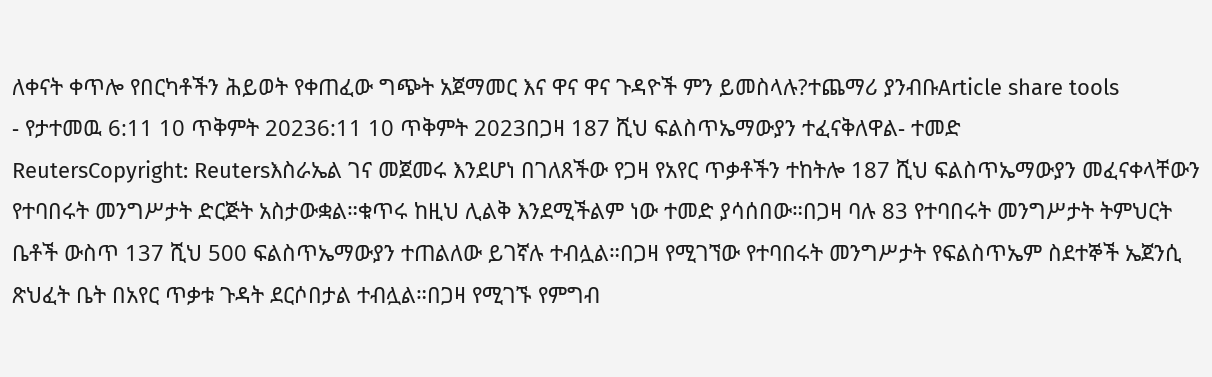ለቀናት ቀጥሎ የበርካቶችን ሕይወት የቀጠፈው ግጭት አጀማመር እና ዋና ዋና ጉዳዮች ምን ይመስላሉ?ተጨማሪ ያንብቡArticle share tools
- የታተመዉ 6:11 10 ጥቅምት 20236:11 10 ጥቅምት 2023በጋዛ 187 ሺህ ፍልስጥኤማውያን ተፈናቅለዋል- ተመድ
ReutersCopyright: Reutersእስራኤል ገና መጀመሩ እንደሆነ በገለጸችው የጋዛ የአየር ጥቃቶችን ተከትሎ 187 ሺህ ፍልስጥኤማውያን መፈናቀላቸውን የተባበሩት መንግሥታት ድርጅት አስታውቋል።ቁጥሩ ከዚህ ሊልቅ እንደሚችልም ነው ተመድ ያሳሰበው።በጋዛ ባሉ 83 የተባበሩት መንግሥታት ትምህርት ቤቶች ውስጥ 137 ሺህ 500 ፍልስጥኤማውያን ተጠልለው ይገኛሉ ተብሏል።በጋዛ የሚገኘው የተባበሩት መንግሥታት የፍልስጥኤም ስደተኞች ኤጀንሲ ጽህፈት ቤት በአየር ጥቃቱ ጉዳት ደርሶበታል ተብሏል።በጋዛ የሚገኙ የምግብ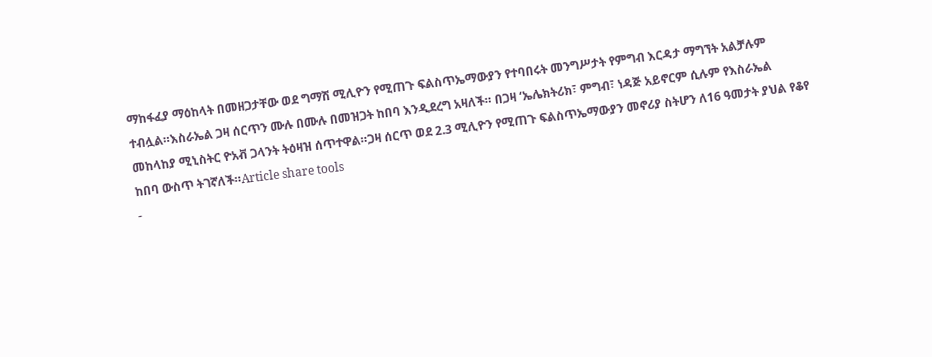ማከፋፈያ ማዕከላት በመዘጋታቸው ወደ ግማሽ ሚሊዮን የሚጠጉ ፍልስጥኤማውያን የተባበሩት መንግሥታት የምግብ እርዳታ ማግኘት አልቻሉም ተብሏል።እስራኤል ጋዛ ሰርጥን ሙሉ በሙሉ በመዝጋት ከበባ እንዲደረግ አዛለች። በጋዛ ‘ኤሌክትሪክ፣ ምግብ፣ ነዳጅ አይኖርም ሲሉም የእስራኤል መከላከያ ሚኒስትር ዮአቭ ጋላንት ትዕዛዝ ሰጥተዋል።ጋዛ ሰርጥ ወደ 2.3 ሚሊዮን የሚጠጉ ፍልስጥኤማውያን መኖሪያ ስትሆን ለ16 ዓመታት ያህል የቆየ ከበባ ውስጥ ትገኛለች።Article share tools
-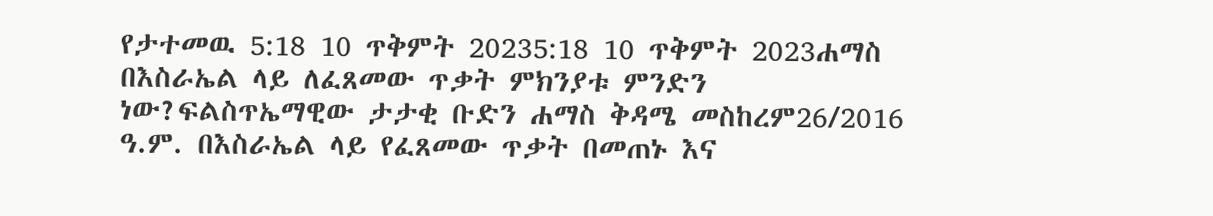የታተመዉ 5:18 10 ጥቅምት 20235:18 10 ጥቅምት 2023ሐማስ በእስራኤል ላይ ለፈጸመው ጥቃት ምክንያቱ ምንድን ነው?ፍልስጥኤማዊው ታታቂ ቡድን ሐማስ ቅዳሜ መስከረም26/2016 ዓ.ም. በእስራኤል ላይ የፈጸመው ጥቃት በመጠኑ እና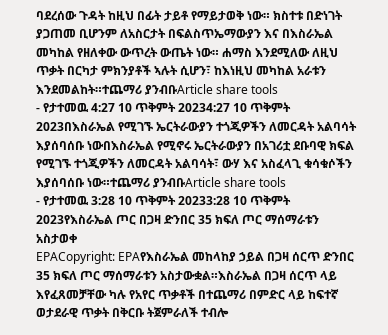ባደረሰው ጉዳት ከዚህ በፊት ታይቶ የማይታወቅ ነው። ክስተቱ በድነገት ያጋጠመ ቢሆንም ለአስርታት በፍልስጥኤማውያን እና በእስራኤል መካከል የዘለቀው ውጥረት ውጤት ነው። ሐማስ እንደሚለው ለዚህ ጥቃት በርካታ ምክንያቶች ኣሉት ሲሆን፣ ከእነዚህ መካከል አራቱን እንደመልከት።ተጨማሪ ያንብቡArticle share tools
- የታተመዉ 4:27 10 ጥቅምት 20234:27 10 ጥቅምት 2023በእስራኤል የሚገኙ ኤርትራውያን ተጎጂዎችን ለመርዳት አልባሳት እያሰባሰቡ ነውበእስራኤል የሚኖሩ ኤርትራውያን በአገሪቷ ደቡባዊ ክፍል የሚገኙ ተጎጂዎችን ለመርዳት አልባሳት፣ ውሃ እና አስፈላጊ ቁሳቁሶችን እያሰባሰቡ ነው።ተጨማሪ ያንብቡArticle share tools
- የታተመዉ 3:28 10 ጥቅምት 20233:28 10 ጥቅምት 2023የእስራኤል ጦር በጋዛ ድንበር 35 ክፍለ ጦር ማሰማራቱን አስታወቀ
EPACopyright: EPAየእስራኤል መከላከያ ኃይል በጋዛ ሰርጥ ድንበር 35 ክፍለ ጦር ማሰማራቱን አስታውቋል።እስራኤል በጋዛ ሰርጥ ላይ እየፈጸመቻቸው ካሉ የአየር ጥቃቶች በተጨማሪ በምድር ላይ ከፍተኛ ወታደራዊ ጥቃት በቅርቡ ትጀምራለች ተብሎ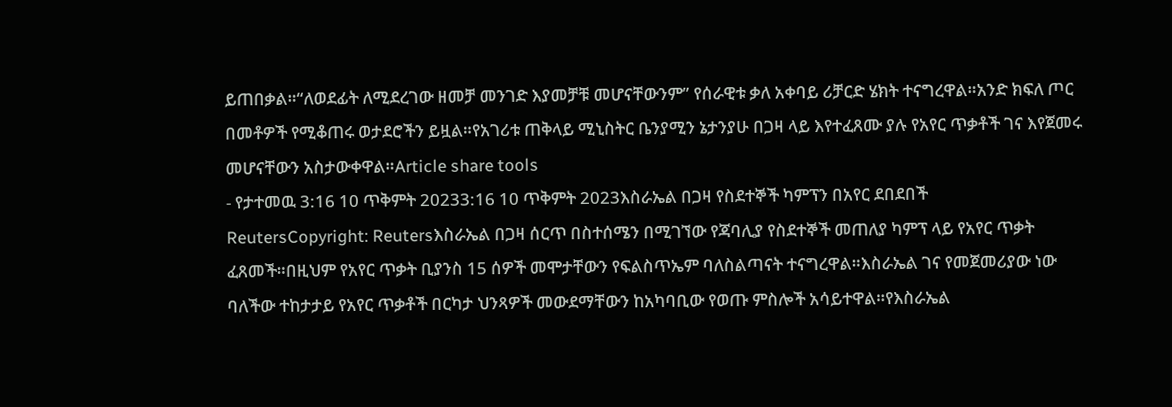ይጠበቃል።“ለወደፊት ለሚደረገው ዘመቻ መንገድ እያመቻቹ መሆናቸውንም” የሰራዊቱ ቃለ አቀባይ ሪቻርድ ሄክት ተናግረዋል።አንድ ክፍለ ጦር በመቶዎች የሚቆጠሩ ወታደሮችን ይዟል።የአገሪቱ ጠቅላይ ሚኒስትር ቤንያሚን ኔታንያሁ በጋዛ ላይ እየተፈጸሙ ያሉ የአየር ጥቃቶች ገና እየጀመሩ መሆናቸውን አስታውቀዋል።Article share tools
- የታተመዉ 3:16 10 ጥቅምት 20233:16 10 ጥቅምት 2023እስራኤል በጋዛ የስደተኞች ካምፕን በአየር ደበደበች
ReutersCopyright: Reutersእስራኤል በጋዛ ሰርጥ በስተሰሜን በሚገኘው የጃባሊያ የስደተኞች መጠለያ ካምፕ ላይ የአየር ጥቃት ፈጸመች።በዚህም የአየር ጥቃት ቢያንስ 15 ሰዎች መሞታቸውን የፍልስጥኤም ባለስልጣናት ተናግረዋል።እስራኤል ገና የመጀመሪያው ነው ባለችው ተከታታይ የአየር ጥቃቶች በርካታ ህንጻዎች መውደማቸውን ከአካባቢው የወጡ ምስሎች አሳይተዋል።የእስራኤል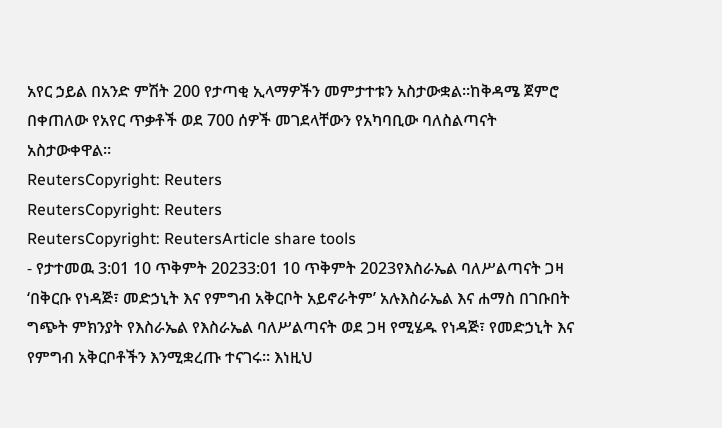አየር ኃይል በአንድ ምሽት 200 የታጣቂ ኢላማዎችን መምታተቱን አስታውቋል።ከቅዳሜ ጀምሮ በቀጠለው የአየር ጥቃቶች ወደ 700 ሰዎች መገደላቸውን የአካባቢው ባለስልጣናት አስታውቀዋል።
ReutersCopyright: Reuters
ReutersCopyright: Reuters
ReutersCopyright: ReutersArticle share tools
- የታተመዉ 3:01 10 ጥቅምት 20233:01 10 ጥቅምት 2023የእስራኤል ባለሥልጣናት ጋዛ ‘በቅርቡ የነዳጅ፣ መድኃኒት እና የምግብ አቅርቦት አይኖራትም’ አሉእስራኤል እና ሐማስ በገቡበት ግጭት ምክንያት የእስራኤል የእስራኤል ባለሥልጣናት ወደ ጋዛ የሚሄዱ የነዳጅ፣ የመድኃኒት እና የምግብ አቅርቦቶችን እንሚቋረጡ ተናገሩ። እነዚህ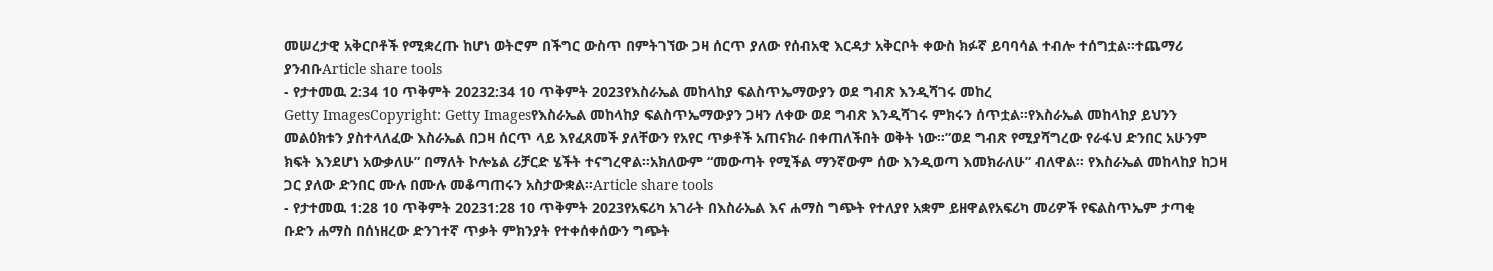መሠረታዊ አቅርቦቶች የሚቋረጡ ከሆነ ወትሮም በችግር ውስጥ በምትገኘው ጋዛ ሰርጥ ያለው የሰብአዊ እርዳታ አቅርቦት ቀውስ ክፉኛ ይባባሳል ተብሎ ተሰግቷል።ተጨማሪ ያንብቡArticle share tools
- የታተመዉ 2:34 10 ጥቅምት 20232:34 10 ጥቅምት 2023የእስራኤል መከላከያ ፍልስጥኤማውያን ወደ ግብጽ እንዲሻገሩ መከረ
Getty ImagesCopyright: Getty Imagesየእስራኤል መከላከያ ፍልስጥኤማውያን ጋዛን ለቀው ወደ ግብጽ እንዲሻገሩ ምክሩን ሰጥቷል።የእስራኤል መከላከያ ይህንን መልዕክቱን ያስተላለፈው እስራኤል በጋዛ ሰርጥ ላይ እየፈጸመች ያለቸውን የአየር ጥቃቶች አጠናክራ በቀጠለችበት ወቅት ነው።”ወደ ግብጽ የሚያሻግረው የራፋህ ድንበር አሁንም ክፍት እንደሆነ አውቃለሁ” በማለት ኮሎኔል ሪቻርድ ሄችት ተናግረዋል።አክለውም “መውጣት የሚችል ማንኛውም ሰው እንዲወጣ እመክራለሁ” ብለዋል። የእስራኤል መከላከያ ከጋዛ ጋር ያለው ድንበር ሙሉ በሙሉ መቆጣጠሩን አስታውቋል።Article share tools
- የታተመዉ 1:28 10 ጥቅምት 20231:28 10 ጥቅምት 2023የአፍሪካ አገራት በእስራኤል እና ሐማስ ግጭት የተለያየ አቋም ይዘዋልየአፍሪካ መሪዎች የፍልስጥኤም ታጣቂ ቡድን ሐማስ በሰነዘረው ድንገተኛ ጥቃት ምክንያት የተቀሰቀሰውን ግጭት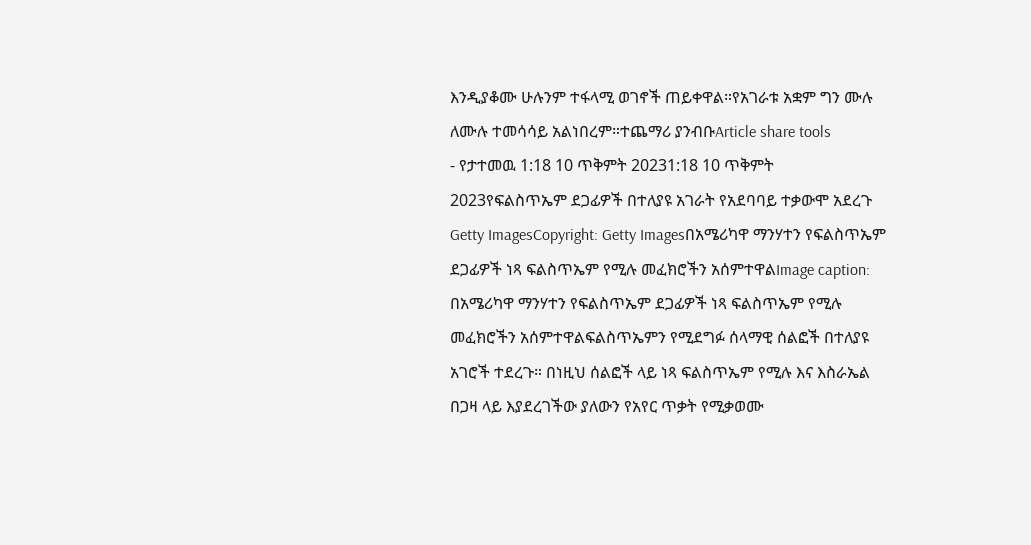እንዲያቆሙ ሁሉንም ተፋላሚ ወገኖች ጠይቀዋል።የአገራቱ አቋም ግን ሙሉ ለሙሉ ተመሳሳይ አልነበረም።ተጨማሪ ያንብቡArticle share tools
- የታተመዉ 1:18 10 ጥቅምት 20231:18 10 ጥቅምት 2023የፍልስጥኤም ደጋፊዎች በተለያዩ አገራት የአደባባይ ተቃውሞ አደረጉ
Getty ImagesCopyright: Getty Imagesበአሜሪካዋ ማንሃተን የፍልስጥኤም ደጋፊዎች ነጻ ፍልስጥኤም የሚሉ መፈክሮችን አሰምተዋልImage caption: በአሜሪካዋ ማንሃተን የፍልስጥኤም ደጋፊዎች ነጻ ፍልስጥኤም የሚሉ መፈክሮችን አሰምተዋልፍልስጥኤምን የሚደግፉ ሰላማዊ ሰልፎች በተለያዩ አገሮች ተደረጉ። በነዚህ ሰልፎች ላይ ነጻ ፍልስጥኤም የሚሉ እና እስራኤል በጋዛ ላይ እያደረገችው ያለውን የአየር ጥቃት የሚቃወሙ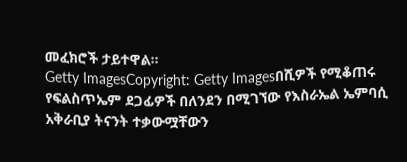መፈክሮች ታይተዋል።
Getty ImagesCopyright: Getty Imagesበሺዎች የሚቆጠሩ የፍልስጥኤም ደጋፊዎች በለንደን በሚገኘው የእስራኤል ኤምባሲ አቅራቢያ ትናንት ተቃውሟቸውን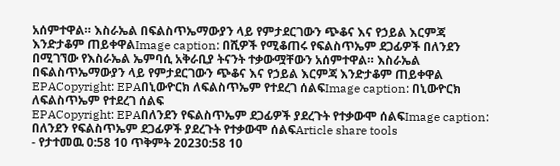አሰምተዋል። እስራኤል በፍልስጥኤማውያን ላይ የምታደርገውን ጭቆና እና የኃይል እርምጃ እንድታቆም ጠይቀዋልImage caption: በሺዎች የሚቆጠሩ የፍልስጥኤም ደጋፊዎች በለንደን በሚገኘው የእስራኤል ኤምባሲ አቅራቢያ ትናንት ተቃውሟቸውን አሰምተዋል። እስራኤል በፍልስጥኤማውያን ላይ የምታደርገውን ጭቆና እና የኃይል እርምጃ እንድታቆም ጠይቀዋል
EPACopyright: EPAበኒውዮርክ ለፍልስጥኤም የተደረገ ሰልፍImage caption: በኒውዮርክ ለፍልስጥኤም የተደረገ ሰልፍ
EPACopyright: EPAበለንደን የፍልስጥኤም ደጋፊዎች ያደረጉት የተቃውሞ ሰልፍImage caption: በለንደን የፍልስጥኤም ደጋፊዎች ያደረጉት የተቃውሞ ሰልፍArticle share tools
- የታተመዉ 0:58 10 ጥቅምት 20230:58 10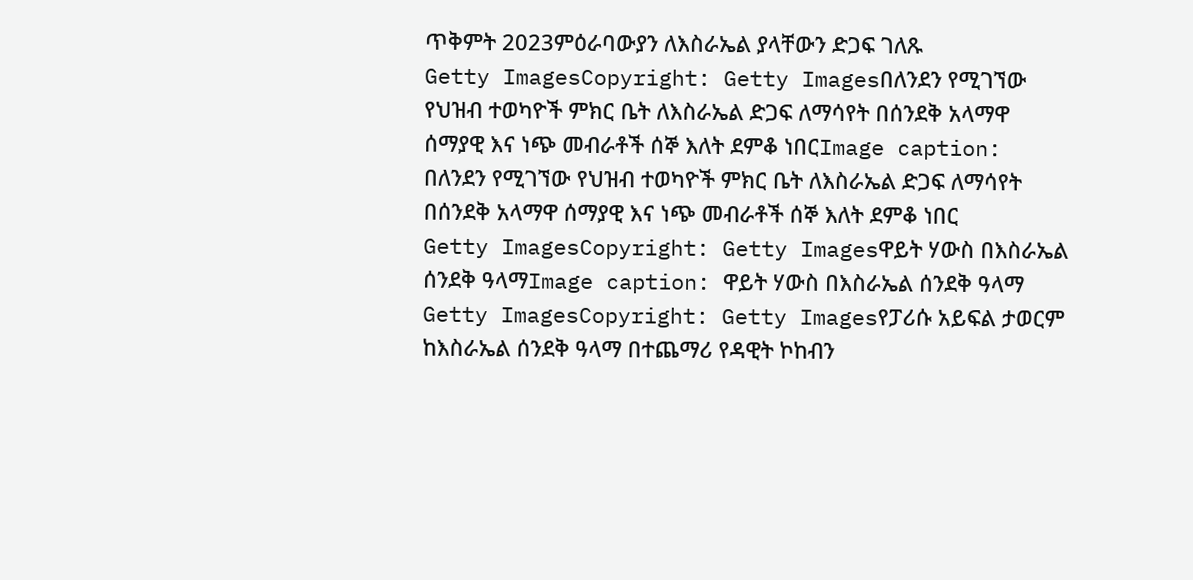ጥቅምት 2023ምዕራባውያን ለእስራኤል ያላቸውን ድጋፍ ገለጹ
Getty ImagesCopyright: Getty Imagesበለንደን የሚገኘው የህዝብ ተወካዮች ምክር ቤት ለእስራኤል ድጋፍ ለማሳየት በሰንደቅ አላማዋ ሰማያዊ እና ነጭ መብራቶች ሰኞ እለት ደምቆ ነበርImage caption: በለንደን የሚገኘው የህዝብ ተወካዮች ምክር ቤት ለእስራኤል ድጋፍ ለማሳየት በሰንደቅ አላማዋ ሰማያዊ እና ነጭ መብራቶች ሰኞ እለት ደምቆ ነበር
Getty ImagesCopyright: Getty Imagesዋይት ሃውስ በእስራኤል ሰንደቅ ዓላማImage caption: ዋይት ሃውስ በእስራኤል ሰንደቅ ዓላማ
Getty ImagesCopyright: Getty Imagesየፓሪሱ አይፍል ታወርም ከእስራኤል ሰንደቅ ዓላማ በተጨማሪ የዳዊት ኮከብን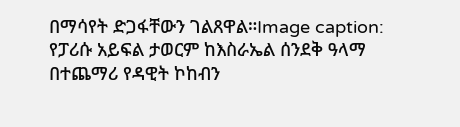በማሳየት ድጋፋቸውን ገልጸዋል።Image caption: የፓሪሱ አይፍል ታወርም ከእስራኤል ሰንደቅ ዓላማ በተጨማሪ የዳዊት ኮከብን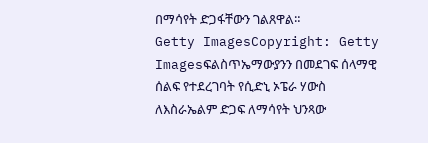በማሳየት ድጋፋቸውን ገልጸዋል።
Getty ImagesCopyright: Getty Imagesፍልስጥኤማውያንን በመደገፍ ሰላማዊ ሰልፍ የተደረገባት የሲድኒ ኦፔራ ሃውስ ለእስራኤልም ድጋፍ ለማሳየት ህንጻው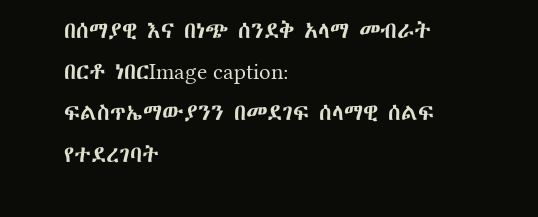በሰማያዊ እና በነጭ ሰንደቅ አላማ መብራት በርቶ ነበርImage caption: ፍልስጥኤማውያንን በመደገፍ ሰላማዊ ሰልፍ የተደረገባት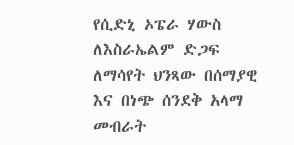የሲድኒ ኦፔራ ሃውስ ለእስራኤልም ድጋፍ ለማሳየት ህንጻው በሰማያዊ እና በነጭ ሰንደቅ አላማ መብራት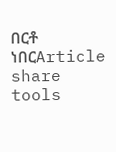በርቶ ነበርArticle share tools